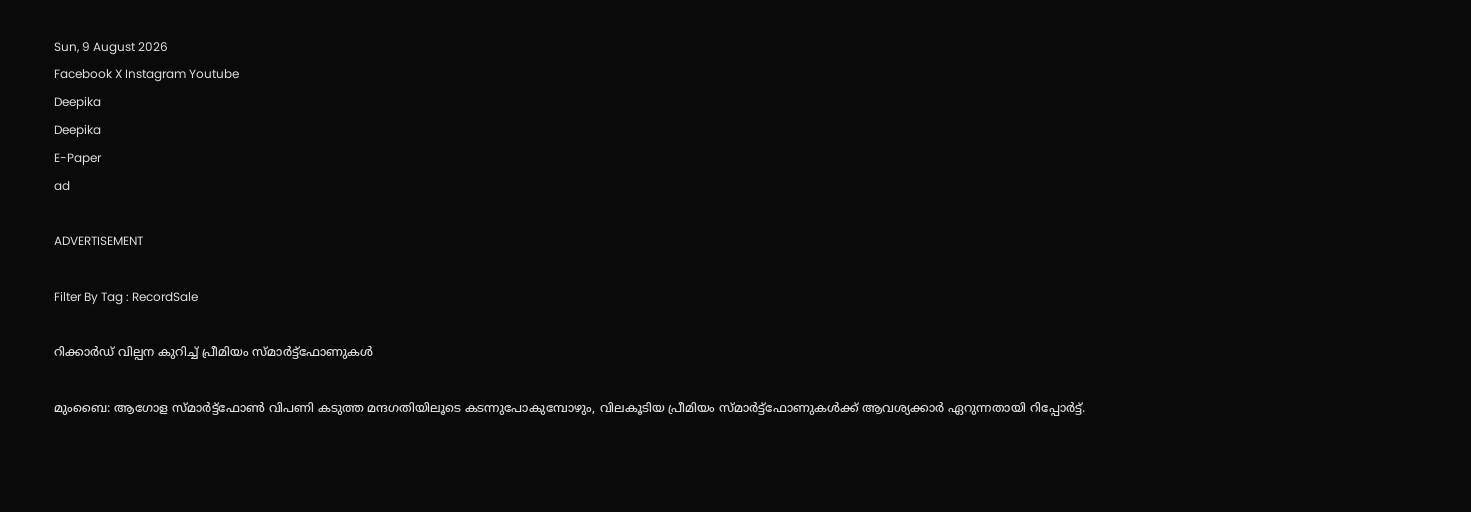Sun, 9 August 2026
Facebook X Instagram Youtube
Deepika
Deepika
E-Paper
ad

ADVERTISEMENT

Filter By Tag : RecordSale

റിക്കാർഡ് വില്പന കുറിച്ച് പ്രീമിയം സ്മാർട്ട്ഫോണുകൾ

മുംബൈ: ആഗോള സ്മാർട്ട്ഫോൺ വിപണി കടുത്ത മന്ദഗതിയിലൂടെ കടന്നുപോകുമ്പോഴും, വിലകൂടിയ പ്രീമിയം സ്മാർട്ട്ഫോണുകൾക്ക് ആവശ്യക്കാർ ഏറുന്നതായി റിപ്പോർട്ട്.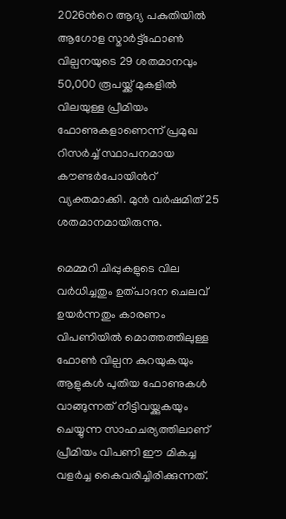2026ന്‍റെ ആദ്യ പകുതിയിൽ ആഗോള സ്മാർട്ട്ഫോൺ വില്പനയുടെ 29 ശതമാനവും 50,000 രൂപയ്ക്ക് മുകളിൽ വിലയുള്ള പ്രീമിയം ഫോണുകളാണെന്ന് പ്രമുഖ റിസർച്ച് സ്ഥാപനമായ കൗണ്ടർപോയിന്‍റ് വ്യക്തമാക്കി. മുൻ വർഷമിത് 25 ശതമാനമായിരുന്നു.

മെമ്മറി ചിപ്പുകളുടെ വില വർധിച്ചതും ഉത്പാദന ചെലവ് ഉയർന്നതും കാരണം വിപണിയിൽ മൊത്തത്തിലുള്ള ഫോൺ വില്പന കുറയുകയും ആളുകൾ പുതിയ ഫോണുകൾ വാങ്ങുന്നത് നീട്ടിവയ്ക്കുകയും ചെയ്യുന്ന സാഹചര്യത്തിലാണ് പ്രീമിയം വിപണി ഈ മികച്ച വളർച്ച കൈവരിച്ചിരിക്കുന്നത്.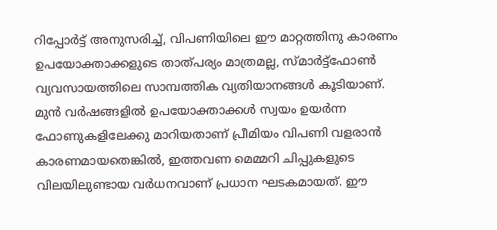റിപ്പോർട്ട് അനുസരിച്ച്, വിപണിയിലെ ഈ മാറ്റത്തിനു കാരണം ഉപയോക്താക്കളുടെ താത്പര്യം മാത്രമല്ല, സ്മാർട്ട്ഫോൺ വ്യവസായത്തിലെ സാമ്പത്തിക വ്യതിയാനങ്ങൾ കൂടിയാണ്. മുൻ വർഷങ്ങളിൽ ഉപയോക്താക്കൾ സ്വയം ഉയർന്ന ഫോണുകളിലേക്കു മാറിയതാണ് പ്രീമിയം വിപണി വളരാൻ കാരണമായതെങ്കിൽ, ഇത്തവണ മെമ്മറി ചിപ്പുകളുടെ വിലയിലുണ്ടായ വർധനവാണ് പ്രധാന ഘടകമായത്. ഈ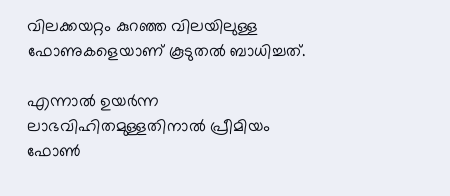വിലക്കയറ്റം കുറഞ്ഞ വിലയിലുള്ള ഫോണുകളെയാണ് കൂടുതൽ ബാധിച്ചത്.

എന്നാൽ ഉയർന്ന ലാഭവിഹിതമുള്ളതിനാൽ പ്രീമിയം ഫോൺ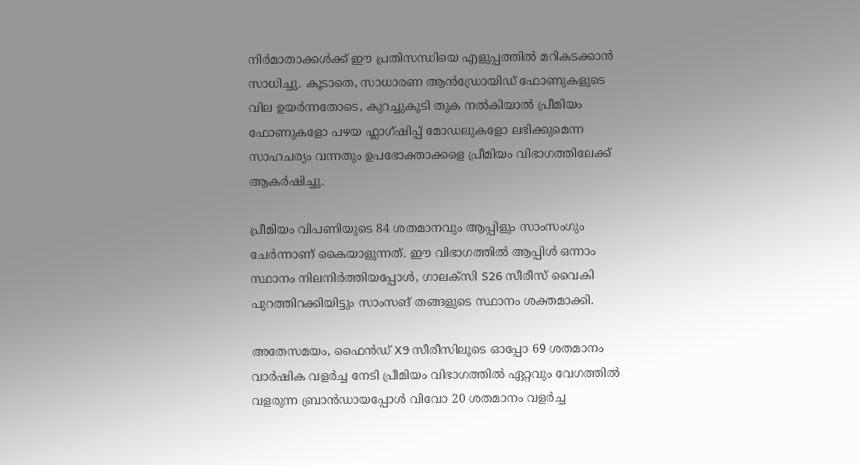നിർമാതാക്കൾക്ക് ഈ പ്രതിസന്ധിയെ എളുപ്പത്തിൽ മറികടക്കാൻ സാധിച്ചു. കൂടാതെ, സാധാരണ ആൻഡ്രോയിഡ് ഫോണുകളുടെ വില ഉയർന്നതോടെ, കുറച്ചുകൂടി തുക നൽകിയാൽ പ്രീമിയം ഫോണുകളോ പഴയ ഫ്ലാഗ്ഷിപ്പ് മോഡലുകളോ ലഭിക്കുമെന്ന സാഹചര്യം വന്നതും ഉപഭോക്താക്കളെ പ്രീമിയം വിഭാഗത്തിലേക്ക് ആകർഷിച്ചു.

പ്രീമിയം വിപണിയുടെ 84 ശതമാനവും ആപ്പിളും സാംസംഗും ചേർന്നാണ് കൈയാളുന്നത്. ഈ വിഭാഗത്തിൽ ആപ്പിൾ ഒന്നാം സ്ഥാനം നിലനിർത്തിയപ്പോൾ, ഗാലക്സി S26 സീരീസ് വൈകി പുറത്തിറക്കിയിട്ടും സാംസങ് തങ്ങളുടെ സ്ഥാനം ശക്തമാക്കി.

അതേസമയം, ഫൈൻഡ് X9 സീരീസിലൂടെ ഓപ്പോ 69 ശതമാനം വാർഷിക വളർച്ച നേടി പ്രീമിയം വിഭാഗത്തിൽ ഏറ്റവും വേഗത്തിൽ വളരുന്ന ബ്രാൻഡായപ്പോൾ വിവോ 20 ശതമാനം വളർച്ച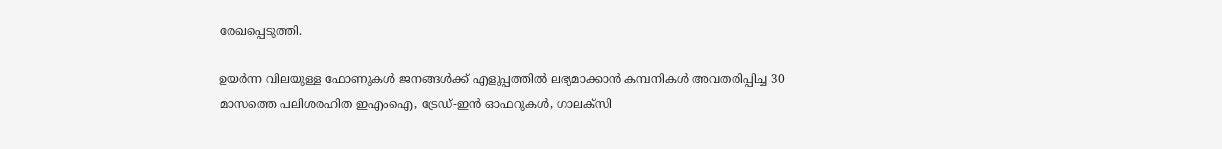രേഖപ്പെടുത്തി.

ഉയർന്ന വിലയുള്ള ഫോണുകൾ ജനങ്ങൾക്ക് എളുപ്പത്തിൽ ലഭ്യമാക്കാൻ കമ്പനികൾ അവതരിപ്പിച്ച 30 മാസത്തെ പലിശരഹിത ഇഎംഐ, ട്രേഡ്-ഇൻ ഓഫറുകൾ, ഗാലക്സി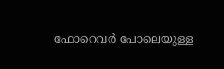ഫോറെവർ പോലെയുള്ള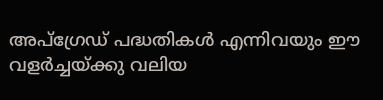അപ്ഗ്രേഡ് പദ്ധതികൾ എന്നിവയും ഈ വളർച്ചയ്ക്കു വലിയ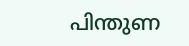പിന്തുണ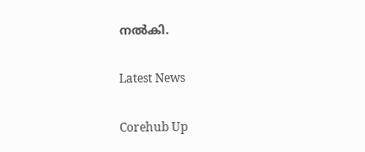നൽകി.

Latest News

Corehub Up